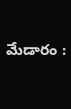మేడారం :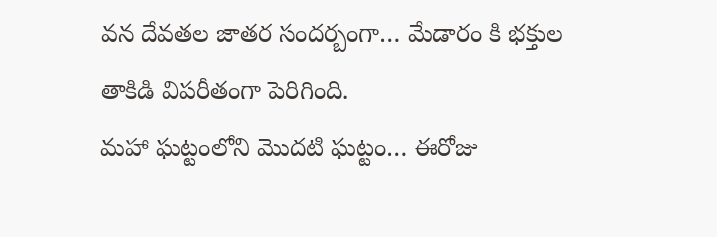వన దేవతల జాతర సందర్బంగా… మేడారం కి భక్తుల తాకిడి విపరీతంగా పెరిగింది.
మహా ఘట్టంలోని మొదటి ఘట్టం… ఈరోజు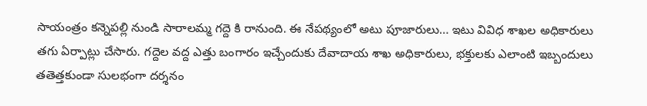సాయంత్రం కన్నెపల్లి నుండి సారాలమ్మ గద్దె కి రానుంది. ఈ నేపథ్యంలో అటు పూజారులు… ఇటు వివిధ శాఖల అధికారులు తగు ఏర్పాట్లు చేసారు. గద్దెల వద్ద ఎత్తు బంగారం ఇచ్చేందుకు దేవాదాయ శాఖ అధికారులు, భక్తులకు ఎలాంటి ఇబ్బందులు తతెత్తకుండా సులభంగా దర్శనం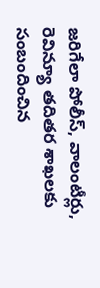జరిగేలా పోలీస్, వాలంటీర్లు, రెవిన్యూ తదితర శాఖలకు సంబందించిన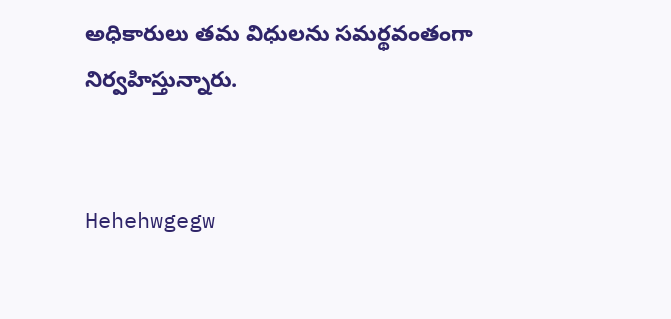అధికారులు తమ విధులను సమర్థవంతంగా నిర్వహిస్తున్నారు.


Hehehwgegw